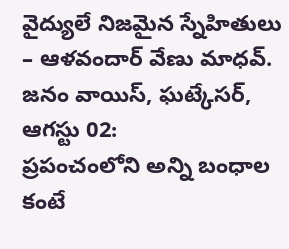వైద్యులే నిజమైన స్నేహితులు – ఆళవందార్ వేణు మాధవ్.
జనం వాయిస్, ఘట్కేసర్, ఆగస్టు 02:
ప్రపంచంలోని అన్ని బంధాల కంటే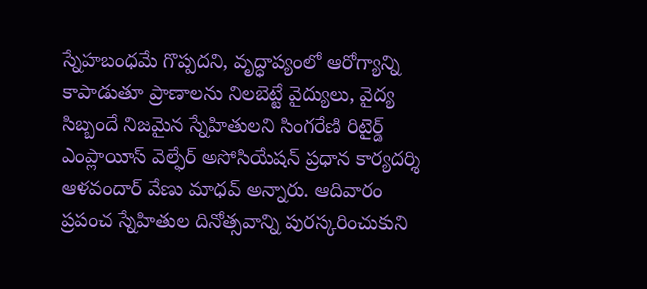స్నేహబంధమే గొప్పదని, వృద్ధాప్యంలో ఆరోగ్యాన్ని కాపాడుతూ ప్రాణాలను నిలబెట్టే వైద్యులు, వైద్య సిబ్బందే నిజమైన స్నేహితులని సింగరేణి రిటైర్డ్ ఎంప్లాయీస్ వెల్ఫేర్ అసోసియేషన్ ప్రధాన కార్యదర్శి ఆళవందార్ వేణు మాధవ్ అన్నారు. ఆదివారం ప్రపంచ స్నేహితుల దినోత్సవాన్ని పురస్కరించుకుని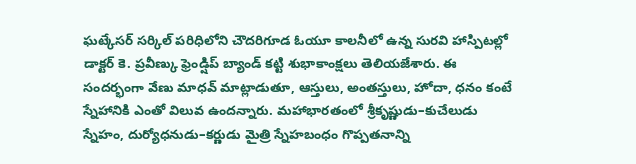ఘట్కేసర్ సర్కిల్ పరిధిలోని చౌదరిగూడ ఓయూ కాలనీలో ఉన్న సురవి హాస్పిటల్లో డాక్టర్ కె. ప్రవీణ్కు ఫ్రెండ్షిప్ బ్యాండ్ కట్టి శుభాకాంక్షలు తెలియజేశారు. ఈ సందర్భంగా వేణు మాధవ్ మాట్లాడుతూ, ఆస్తులు, అంతస్తులు, హోదా, ధనం కంటే స్నేహానికి ఎంతో విలువ ఉందన్నారు. మహాభారతంలో శ్రీకృష్ణుడు–కుచేలుడు స్నేహం, దుర్యోధనుడు–కర్ణుడు మైత్రి స్నేహబంధం గొప్పతనాన్ని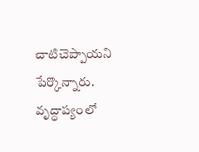చాటిచెప్పాయని పేర్కొన్నారు. వృద్ధాప్యంలో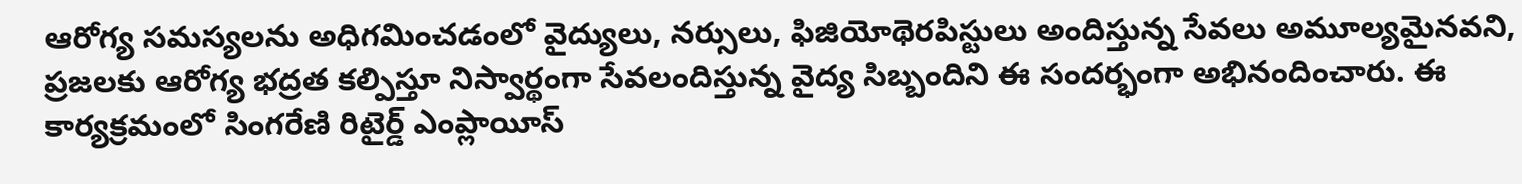ఆరోగ్య సమస్యలను అధిగమించడంలో వైద్యులు, నర్సులు, ఫిజియోథెరపిస్టులు అందిస్తున్న సేవలు అమూల్యమైనవని, ప్రజలకు ఆరోగ్య భద్రత కల్పిస్తూ నిస్వార్థంగా సేవలందిస్తున్న వైద్య సిబ్బందిని ఈ సందర్భంగా అభినందించారు. ఈ కార్యక్రమంలో సింగరేణి రిటైర్డ్ ఎంప్లాయీస్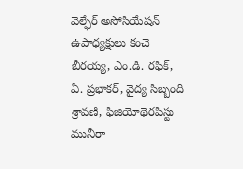వెల్ఫేర్ అసోసియేషన్ ఉపాధ్యక్షులు కంచె బీరయ్య, ఎం.డి. రఫిక్, ఏ. ప్రభాకర్, వైద్య సిబ్బంది శ్రావణి, ఫిజియోథెరపిస్టు మునీరా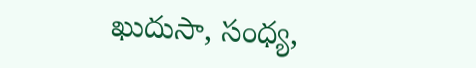ఖుదుసా, సంధ్య,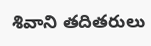శివాని తదితరులు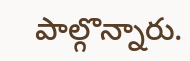పాల్గొన్నారు.